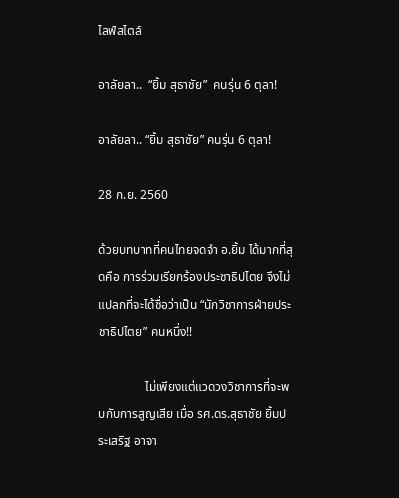ไลฟ์สไตล์

อาลัยลา..  “ยิ้ม สุธาชัย”  คนรุ่น 6 ตุลา!

อาลัยลา.. “ยิ้ม สุธาชัย” คนรุ่น 6 ตุลา!

28 ก.ย. 2560

ด้วยบทบาทที่คนไทยจดจำ อ.ยิ้ม ได้มากที่สุดคือ การร่วมเรียกร้องประชาธิปไตย จึงไม่แปลกที่จะได้ชื่อว่าเป็น “นักวิชาการฝ่ายประชาธิปไตย” คนหนึ่ง!!

               ไม่เพียงแต่แวดวงวิชาการที่จะพบกับการสูญเสีย เมื่อ รศ.ดร.สุธาชัย ยิ้มประเสริฐ อาจา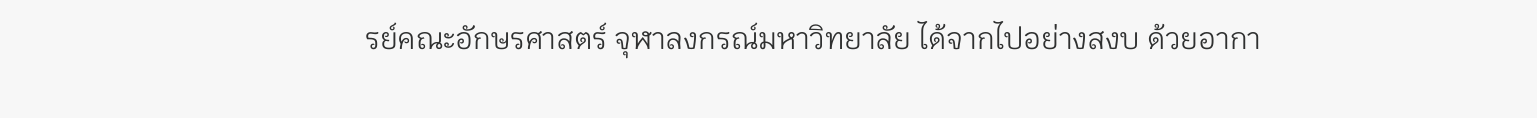รย์คณะอักษรศาสตร์ จุฬาลงกรณ์มหาวิทยาลัย ได้จากไปอย่างสงบ ด้วยอากา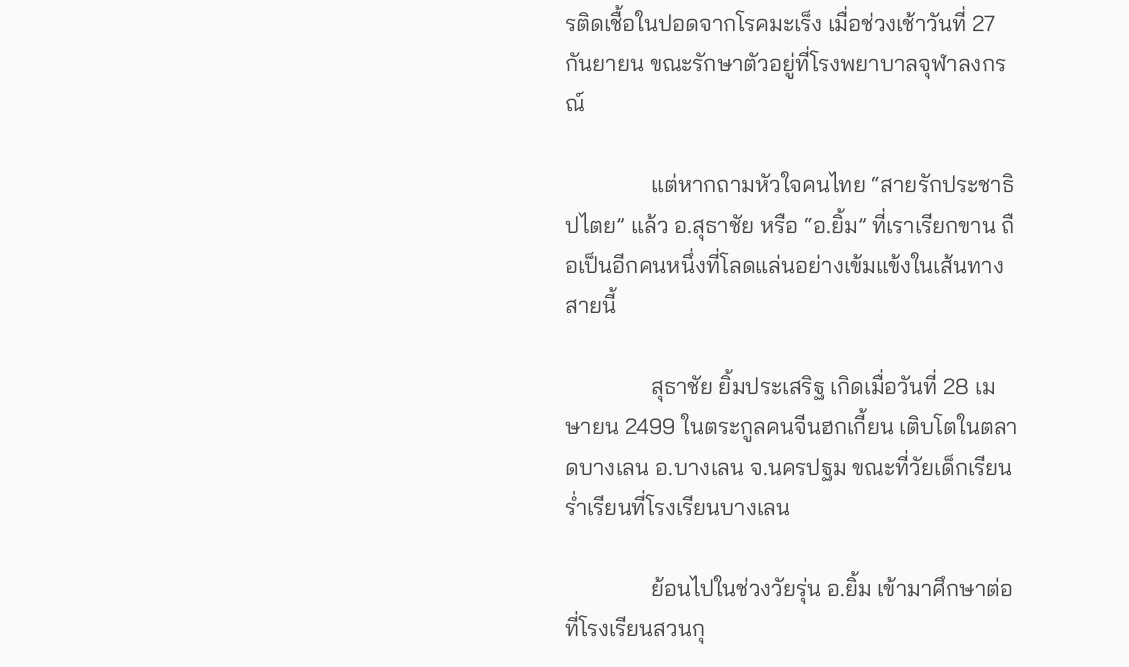รติดเชื้อในปอดจากโรคมะเร็ง เมื่อช่วงเช้าวันที่ 27 กันยายน ขณะรักษาตัวอยู่ที่โรงพยาบาลจุฬาลงกรณ์

               แต่หากถามหัวใจคนไทย “สายรักประชาธิปไตย” แล้ว อ.สุธาชัย หรือ “อ.ยิ้ม” ที่เราเรียกขาน ถือเป็นอีกคนหนึ่งที่โลดแล่นอย่างเข้มแข้งในเส้นทางสายนี้

               สุธาชัย ยิ้มประเสริฐ เกิดเมื่อวันที่ 28 เมษายน 2499 ในตระกูลคนจีนฮกเกี้ยน เติบโตในตลาดบางเลน อ.บางเลน จ.นครปฐม ขณะที่วัยเด็กเรียน ร่ำเรียนที่โรงเรียนบางเลน

               ย้อนไปในช่วงวัยรุ่น อ.ยิ้ม เข้ามาศึกษาต่อที่โรงเรียนสวนกุ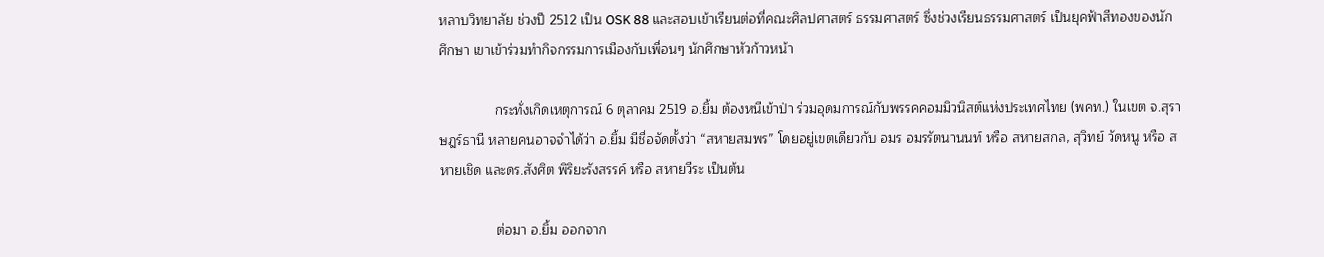หลาบวิทยาลัย ช่วงปี 2512 เป็น OSK 88 และสอบเข้าเรียนต่อที่คณะศิลปศาสตร์ ธรรมศาสตร์ ซึ่งช่วงเรียนธรรมศาสตร์ เป็นยุคฟ้าสีทองของนักศึกษา เขาเข้าร่วมทำกิจกรรมการเมืองกับเพื่อนๆ นักศึกษาหัวก้าวหน้า

               กระทั่งเกิดเหตุการณ์ 6 ตุลาคม 2519 อ.ยิ้ม ต้องหนีเข้าป่า ร่วมอุดมการณ์กับพรรคคอมมิวนิสต์แห่งประเทศไทย (พคท.) ในเขต จ.สุราษฎร์ธานี หลายคนอาจจำได้ว่า อ.ยิ้ม มีชื่อจัดตั้งว่า “สหายสมพร” โดยอยู่เขตเดียวกับ อมร อมรรัตนานนท์ หรือ สหายสกล, สุวิทย์ วัดหนู หรือ สหายเชิด และดร.สังศิต พิริยะรังสรรค์ หรือ สหายวีระ เป็นต้น

               ต่อมา อ.ยิ้ม ออกจาก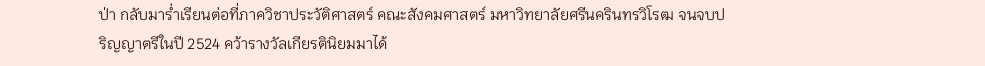ป่า กลับมาร่ำเรียนต่อที่ภาควิชาประวัติศาสตร์ คณะสังคมศาสตร์ มหาวิทยาลัยศรีนครินทรวิโรฒ จนจบปริญญาตรีในปี 2524 คว้ารางวัลเกียรตินิยมมาได้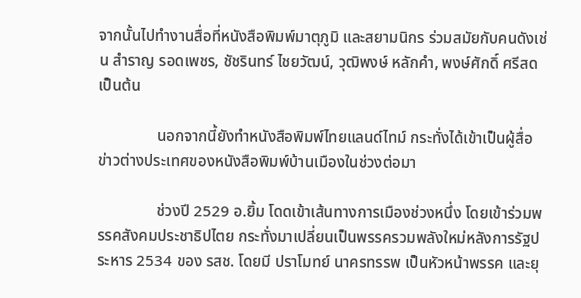จากนั้นไปทำงานสื่อที่หนังสือพิมพ์มาตุภูมิ และสยามนิกร ร่วมสมัยกับคนดังเช่น สำราญ รอดเพชร, ชัชรินทร์ ไชยวัฒน์, วุฒิพงษ์ หลักคำ, พงษ์ศักดิ์ ศรีสด เป็นต้น

               นอกจากนี้ยังทำหนังสือพิมพ์ไทยแลนด์ไทม์ กระทั่งได้เข้าเป็นผู้สื่อข่าวต่างประเทศของหนังสือพิมพ์บ้านเมืองในช่วงต่อมา

               ช่วงปี 2529 อ.ยิ้ม โดดเข้าเส้นทางการเมืองช่วงหนึ่ง โดยเข้าร่วมพรรคสังคมประชาธิปไตย กระทั่งมาเปลี่ยนเป็นพรรครวมพลังใหม่หลังการรัฐประหาร 2534 ของ รสช. โดยมี ปราโมทย์ นาครทรรพ เป็นหัวหน้าพรรค และยุ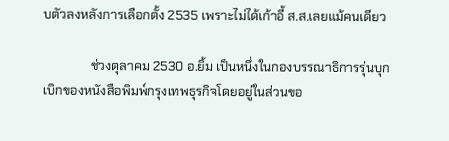บตัวลงหลังการเลือกตั้ง 2535 เพราะไม่ได้เก้าอี้ ส.ส.เลยแม้คนเดียว

               ช่วงตุลาคม 2530 อ.ยิ้ม เป็นหนึ่งในกองบรรณาธิการรุ่นบุกเบิกของหนังสือพิมพ์กรุงเทพธุรกิจโดยอยู่ในส่วนขอ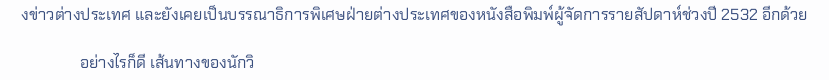งข่าวต่างประเทศ และยังเคยเป็นบรรณาธิการพิเศษฝ่ายต่างประเทศของหนังสือพิมพ์ผู้จัดการรายสัปดาห์ช่วงปี 2532 อีกด้วย

               อย่างไรก็ดี เส้นทางของนักวิ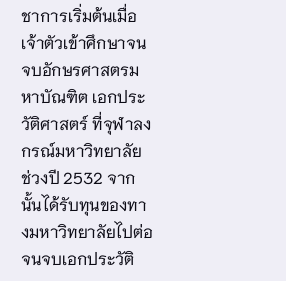ชาการเริ่มต้นเมื่อเจ้าตัวเข้าศึกษาจนจบอักษรศาสตรมหาบัณฑิต เอกประวัติศาสตร์ ที่จุฬาลงกรณ์มหาวิทยาลัย ช่วงปี 2532 จากนั้นได้รับทุนของทางมหาวิทยาลัยไปต่อจนจบเอกประวัติ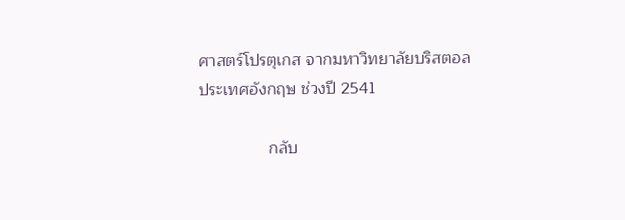ศาสตร์โปรตุเกส จากมหาวิทยาลัยบริสตอล ประเทศอังกฤษ ช่วงปี 2541

               กลับ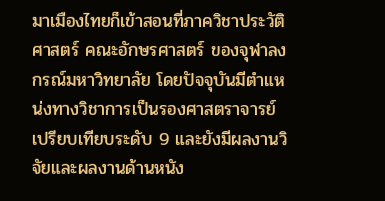มาเมืองไทยก็เข้าสอนที่ภาควิชาประวัติศาสตร์ คณะอักษรศาสตร์ ของจุฬาลงกรณ์มหาวิทยาลัย โดยปัจจุบันมีตำแหน่งทางวิชาการเป็นรองศาสตราจารย์เปรียบเทียบระดับ 9 และยังมีผลงานวิจัยและผลงานด้านหนัง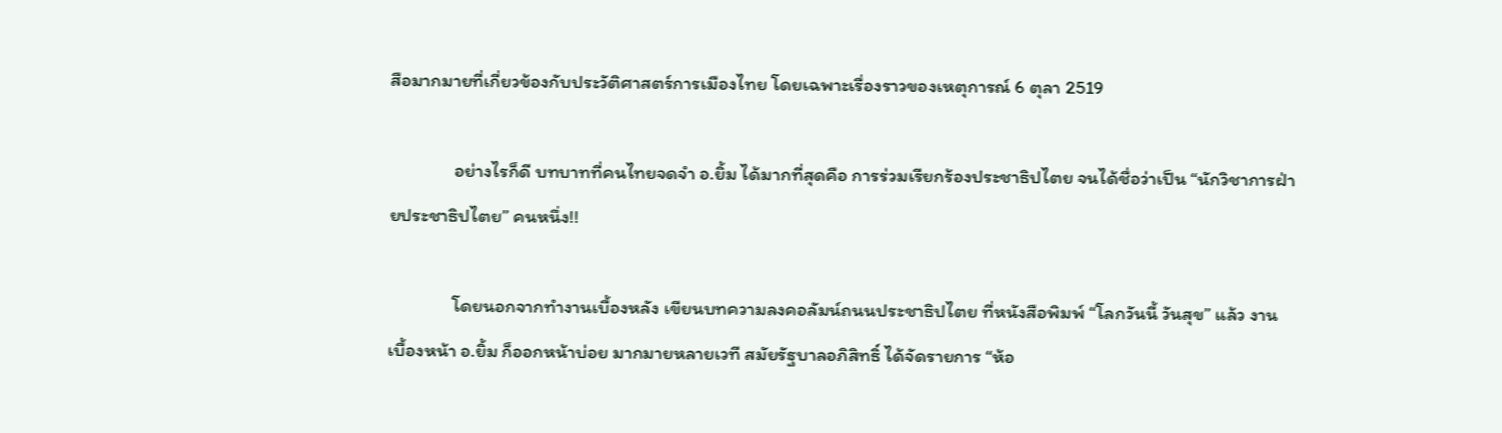สือมากมายที่เกี่ยวข้องกับประวัติศาสตร์การเมืองไทย โดยเฉพาะเรื่องราวของเหตุการณ์ 6 ตุลา 2519

               อย่างไรก็ดี บทบาทที่คนไทยจดจำ อ.ยิ้ม ได้มากที่สุดคือ การร่วมเรียกร้องประชาธิปไตย จนได้ชื่อว่าเป็น “นักวิชาการฝ่ายประชาธิปไตย” คนหนึ่ง!!

               โดยนอกจากทำงานเบื้องหลัง เขียนบทความลงคอลัมน์ถนนประชาธิปไตย ที่หนังสือพิมพ์ “โลกวันนี้ วันสุข” แล้ว งานเบื้องหน้า อ.ยิ้ม ก็ออกหน้าบ่อย มากมายหลายเวที สมัยรัฐบาลอภิสิทธิ์ ได้จัดรายการ “ห้อ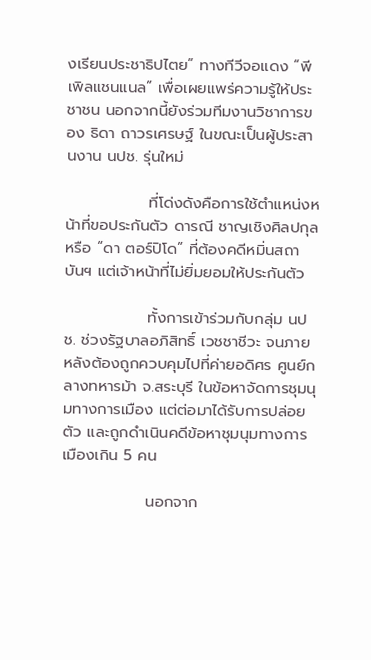งเรียนประชาธิปไตย” ทางทีวีจอแดง “พีเพิลแชนแนล” เพื่อเผยแพร่ความรู้ให้ประชาชน นอกจากนี้ยังร่วมทีมงานวิชาการของ ธิดา ถาวรเศรษฐ์ ในขณะเป็นผู้ประสานงาน นปช. รุ่นใหม่

               ที่โด่งดังคือการใช้ตำแหน่งหน้าที่ขอประกันตัว ดารณี ชาญเชิงศิลปกุล หรือ “ดา ตอร์ปิโด” ที่ต้องคดีหมิ่นสถาบันฯ แต่เจ้าหน้าที่ไม่ยิ่มยอมให้ประกันตัว

               ทั้งการเข้าร่วมกับกลุ่ม นปช. ช่วงรัฐบาลอภิสิทธิ์ เวชชาชีวะ จนภายหลังต้องถูกควบคุมไปที่ค่ายอดิศร ศูนย์กลางทหารม้า จ.สระบุรี ในข้อหาจัดการชุมนุมทางการเมือง แต่ต่อมาได้รับการปล่อยตัว และถูกดำเนินคดีข้อหาชุมนุมทางการเมืองเกิน 5 คน

               นอกจาก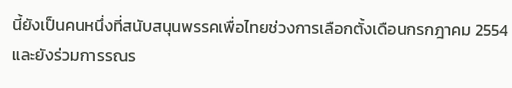นี้ยังเป็นคนหนึ่งที่สนับสนุนพรรคเพื่อไทยช่วงการเลือกตั้งเดือนกรกฎาคม 2554 และยังร่วมการรณร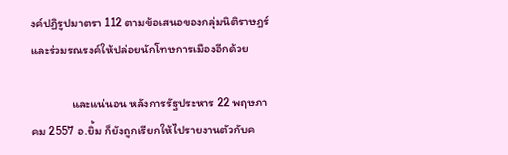งค์ปฏิรูปมาตรา 112 ตามข้อเสนอของกลุ่มนิติราษฎร์ และร่วมรณรงค์ให้ปล่อยนักโทษการเมืองอีกด้วย

               และแน่นอน หลังการรัฐประหาร 22 พฤษภาคม 2557 อ.ยิ้ม ก็ยังถูกเรียกให้ไปรายงานตัวกับค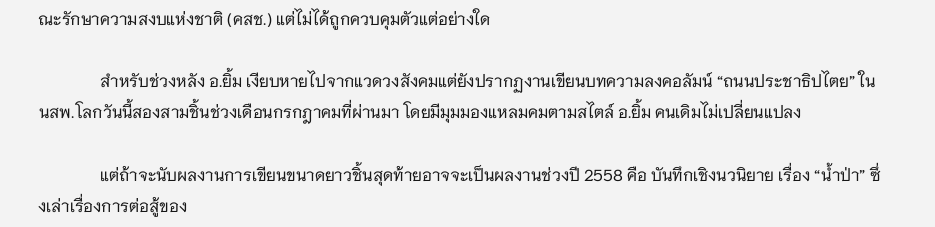ณะรักษาความสงบแห่งชาติ (คสช.) แต่ไม่ได้ถูกควบคุมตัวแต่อย่างใด

               สำหรับช่วงหลัง อ.ยิ้ม เงียบหายไปจากแวดวงสังคมแต่ยังปรากฏงานเขียนบทความลงคอลัมน์ “ถนนประชาธิปไตย” ใน นสพ.โลกวันนี้สองสามชิ้นช่วงเดือนกรกฎาคมที่ผ่านมา โดยมีมุมมองแหลมคมตามสไตล์ อ.ยิ้ม คนเดิมไม่เปลี่ยนแปลง

               แต่ถ้าจะนับผลงานการเขียนขนาดยาวชิ้นสุดท้ายอาจจะเป็นผลงานช่วงปี 2558 คือ บันทึกเชิงนวนิยาย เรื่อง “น้ำป่า” ซึ่งเล่าเรื่องการต่อสู้ของ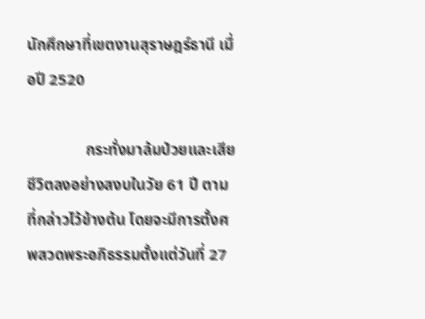นักศึกษาที่เขตงานสุราษฎร์ธานี เมื่อปี 2520

               กระทั่งมาล้มป่วยและเสียชีวิตลงอย่างสงบในวัย 61 ปี ตามที่กล่าวไว้ข้างต้น โดยจะมีการตั้งศพสวดพระอภิธรรมตั้งแต่วันที่ 27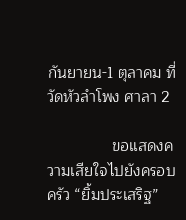กันยายน-1 ตุลาคม ที่วัดหัวลำโพง ศาลา 2

               ขอแสดงความเสียใจไปยังครอบครัว “ยิ้มประเสริฐ”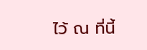ไว้ ณ ที่นี้